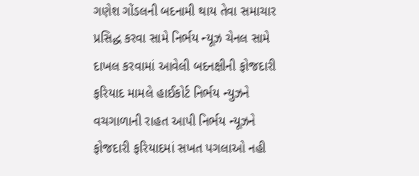ગણેશ ગોંડલની બદનામી થાય તેવા સમાચાર પ્રસિદ્ધ કરવા સામે નિર્ભય ન્યૂઝ ચેનલ સામે દાખલ કરવામાં આવેલી બદનક્ષીની ફોજદારી ફરિયાદ મામલે હાઈકોર્ટ નિર્ભય ન્યુઝને વચગાળાની રાહત આપી નિર્ભય ન્યૂઝને ફોજદારી ફરિયાદમાં સખત પગલાઓ નહી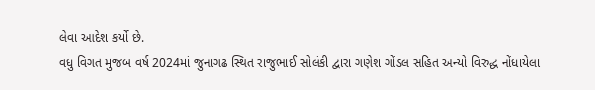લેવા આદેશ કર્યો છે.
વધુ વિગત મુજબ વર્ષ 2024માં જુનાગઢ સ્થિત રાજુભાઈ સોલંકી દ્વારા ગણેશ ગોંડલ સહિત અન્યો વિરુદ્ધ નોંધાયેલા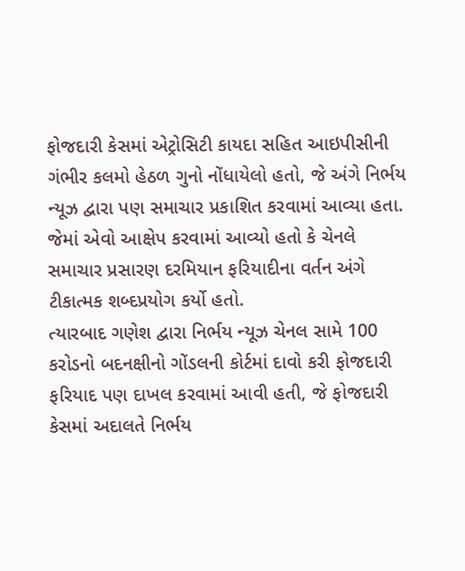ફોજદારી કેસમાં એટ્રોસિટી કાયદા સહિત આઇપીસીની ગંભીર કલમો હેઠળ ગુનો નોંધાયેલો હતો, જે અંગે નિર્ભય ન્યૂઝ દ્વારા પણ સમાચાર પ્રકાશિત કરવામાં આવ્યા હતા. જેમાં એવો આક્ષેપ કરવામાં આવ્યો હતો કે ચેનલે સમાચાર પ્રસારણ દરમિયાન ફરિયાદીના વર્તન અંગે ટીકાત્મક શબ્દપ્રયોગ કર્યો હતો.
ત્યારબાદ ગણેશ દ્વારા નિર્ભય ન્યૂઝ ચેનલ સામે 100 કરોડનો બદનક્ષીનો ગોંડલની કોર્ટમાં દાવો કરી ફોજદારી ફરિયાદ પણ દાખલ કરવામાં આવી હતી, જે ફોજદારી કેસમાં અદાલતે નિર્ભય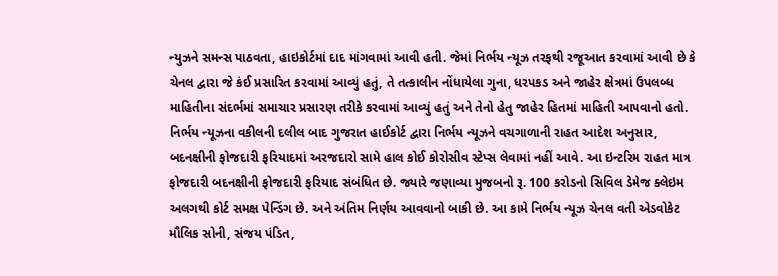ન્યુઝને સમન્સ પાઠવતા, હાઇકોર્ટમાં દાદ માંગવામાં આવી હતી. જેમાં નિર્ભય ન્યૂઝ તરફથી રજૂઆત કરવામાં આવી છે કે ચેનલ દ્વારા જે કંઈ પ્રસારિત કરવામાં આવ્યું હતું, તે તત્કાલીન નોંધાયેલા ગુના, ધરપકડ અને જાહેર ક્ષેત્રમાં ઉપલબ્ધ માહિતીના સંદર્ભમાં સમાચાર પ્રસારણ તરીકે કરવામાં આવ્યું હતું અને તેનો હેતુ જાહેર હિતમાં માહિતી આપવાનો હતો.
નિર્ભય ન્યૂઝના વકીલની દલીલ બાદ ગુજરાત હાઈકોર્ટ દ્વારા નિર્ભય ન્યૂઝને વચગાળાની રાહત આદેશ અનુસાર, બદનક્ષીની ફોજદારી ફરિયાદમાં અરજદારો સામે હાલ કોઈ કોરોસીવ સ્ટેપ્સ લેવામાં નહીં આવે. આ ઇન્ટરિમ રાહત માત્ર ફોજદારી બદનક્ષીની ફોજદારી ફરિયાદ સંબંધિત છે. જ્યારે જણાવ્યા મુજબનો રૂ. 100 કરોડનો સિવિલ ડેમેજ ક્લેઇમ અલગથી કોર્ટ સમક્ષ પેન્ડિંગ છે. અને અંતિમ નિર્ણય આવવાનો બાકી છે. આ કામે નિર્ભય ન્યૂઝ ચેનલ વતી એડવોકેટ મૌલિક સોની, સંજય પંડિત,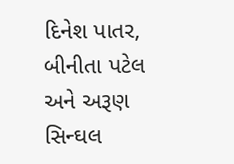દિનેશ પાતર, બીનીતા પટેલ અને અરૂણ સિન્ઘલ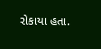રોકાયા હતા.